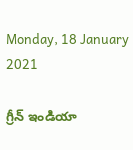Monday, 18 January 2021

గ్రీన్ ఇండియా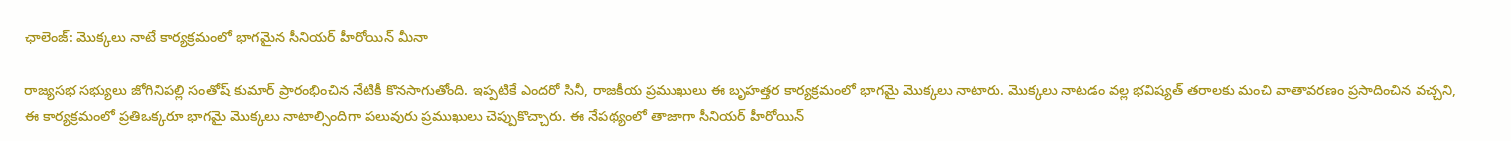ఛాలెంజ్: మొక్కలు నాటే కార్యక్రమంలో భాగమైన సీనియర్ హీరోయిన్ మీనా

రాజ్యసభ సభ్యులు జోగినిపల్లి సంతోష్ కుమార్ ప్రారంభించిన నేటికీ కొనసాగుతోంది. ఇప్పటికే ఎందరో సినీ, రాజకీయ ప్రముఖులు ఈ బృహత్తర కార్యక్రమంలో భాగమై మొక్కలు నాటారు. మొక్కలు నాటడం వల్ల భవిష్యత్ తరాలకు మంచి వాతావరణం ప్రసాదించిన వచ్చని, ఈ కార్యక్రమంలో ప్రతిఒక్కరూ భాగమై మొక్కలు నాటాల్సిందిగా పలువురు ప్రముఖులు చెప్పుకొచ్చారు. ఈ నేపథ్యంలో తాజాగా సీనియర్ హీరోయిన్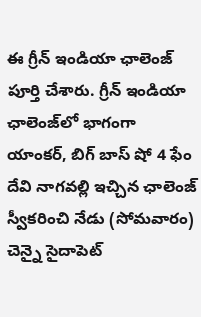ఈ గ్రీన్ ఇండియా ఛాలెంజ్ పూర్తి చేశారు. గ్రీన్ ఇండియా ఛాలెంజ్‌లో భాగంగా యాంకర్, బిగ్ బాస్ షో 4 ఫేం దేవి నాగవల్లి ఇచ్చిన ఛాలెంజ్ స్వీకరించి నేడు (సోమవారం) చెన్నై సైదాపెట్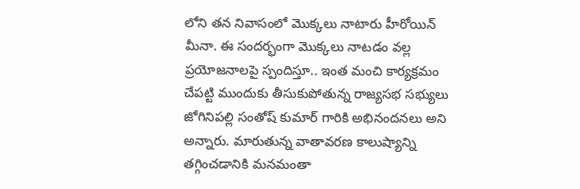లోని తన నివాసంలో మొక్కలు నాటారు హీరోయిన్ మీనా. ఈ సందర్భంగా మొక్కలు నాటడం వల్ల ప్రయోజనాలపై స్పందిస్తూ.. ఇంత మంచి కార్యక్రమం చేపట్టి ముందుకు తీసుకుపోతున్న రాజ్యసభ సభ్యులు జోగినిపల్లి సంతోష్ కుమార్ గారికి అభినందనలు అని అన్నారు. మారుతున్న వాతావరణ కాలుష్యాన్ని తగ్గించడానికి మనమంతా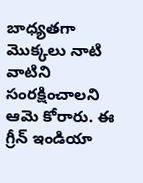బాధ్యతగా మొక్కలు నాటి వాటిని సంరక్షించాలని ఆమె కోరారు. ఈ గ్రీన్ ఇండియా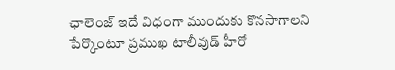ఛాలెంజ్ ఇదే విధంగా ముందుకు కొనసాగాలని పేర్కొంటూ ప్రముఖ టాలీవుడ్ హీరో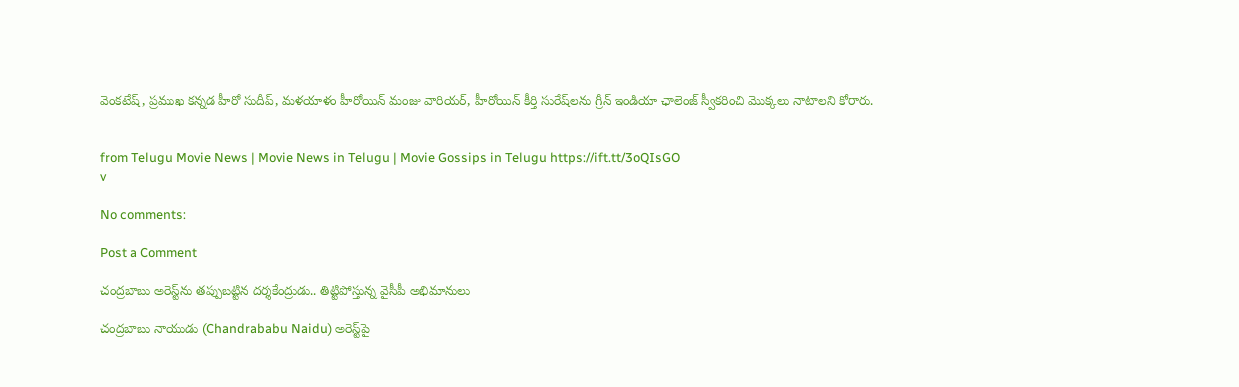వెంకటేష్, ప్రముఖ కన్నడ హీరో సుదీప్, మళయాళం హీరోయిన్ మంజు వారియర్, హీరోయిన్ కీర్తి సురేష్‌లను గ్రీన్ ఇండియా ఛాలెంజ్ స్వీకరించి మొక్కలు నాటాలని కోరారు.


from Telugu Movie News | Movie News in Telugu | Movie Gossips in Telugu https://ift.tt/3oQIsGO
v

No comments:

Post a Comment

చంద్రబాబు అరెస్ట్‌ను తప్పుబట్టిన దర్శకేంద్రుడు.. తిట్టిపోస్తున్న వైసీపీ అభిమానులు

చంద్రబాబు నాయుడు (Chandrababu Naidu) అరెస్ట్‌పై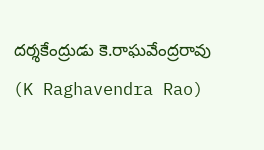దర్శకేంద్రుడు కె.రాఘవేంద్రరావు (K Raghavendra Rao)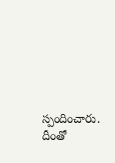స్పందించారు. దీంతో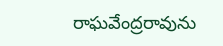రాఘవేంద్రరావును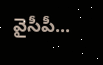వైసీపీ...